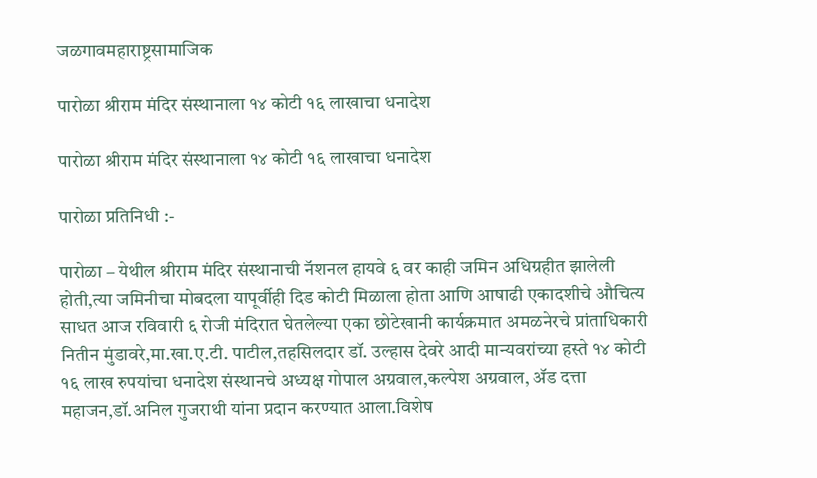जळगावमहाराष्ट्रसामाजिक

पारोळा श्रीराम मंदिर संस्थानाला १४ कोटी १६ लाखाचा धनादेश

पारोळा श्रीराम मंदिर संस्थानाला १४ कोटी १६ लाखाचा धनादेश

पारोळा प्रतिनिधी :-

पारोळा – येथील श्रीराम मंदिर संस्थानाची नॅशनल हायवे ६ वर काही जमिन अधिग्रहीत झालेली होती,त्या जमिनीचा मोबदला यापूर्वीही दिड कोटी मिळाला होता आणि आषाढी एकादशीचे औचित्य साधत आज रविवारी ६ रोजी मंदिरात घेतलेल्या एका छोटेखानी कार्यक्रमात अमळनेरचे प्रांताधिकारी नितीन मुंडावरे,मा.खा.ए.टी. पाटील,तहसिलदार डॉ. उल्हास देवरे आदी मान्यवरांच्या हस्ते १४ कोटी १६ लाख रुपयांचा धनादेश संस्थानचे अध्यक्ष गोपाल अग्रवाल,कल्पेश अग्रवाल, ॲड दत्ता महाजन,डॉ.अनिल गुजराथी यांना प्रदान करण्यात आला.विशेष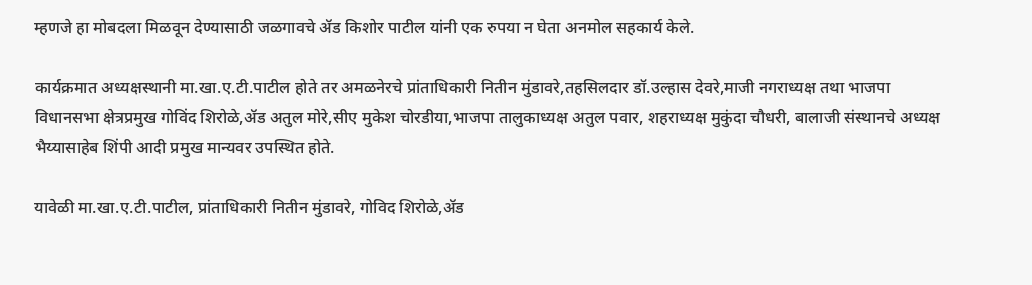म्हणजे हा मोबदला मिळवून देण्यासाठी जळगावचे ॲड किशोर पाटील यांनी एक रुपया न घेता अनमोल सहकार्य केले.

कार्यक्रमात अध्यक्षस्थानी मा.खा.ए.टी.पाटील होते तर अमळनेरचे प्रांताधिकारी नितीन मुंडावरे,तहसिलदार डॉ.उल्हास देवरे,माजी नगराध्यक्ष तथा भाजपा विधानसभा क्षेत्रप्रमुख गोविंद शिरोळे,ॲड अतुल मोरे,सीए मुकेश चोरडीया,भाजपा तालुकाध्यक्ष अतुल पवार, शहराध्यक्ष मुकुंदा चौधरी, बालाजी संस्थानचे अध्यक्ष भैय्यासाहेब शिंपी आदी प्रमुख मान्यवर उपस्थित होते.

यावेळी मा.खा.ए.टी.पाटील, प्रांताधिकारी नितीन मुंडावरे, गोविद शिरोळे,ॲड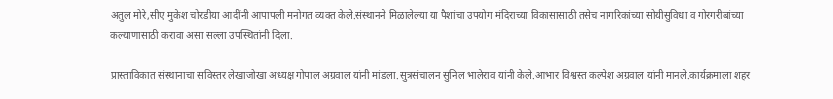अतुल मोरे,सीए मुकेश चोरडीया आदींनी आपापली मनोगत व्यक्त केले.संस्थानने मिळालेल्या या पैशांचा उपयोग मंदिराच्या विकासासाठी तसेच नागरिकांच्या सोयीसुविधा व गोरगरीबांच्या कल्याणासाठी करावा असा सल्ला उपस्थितांनी दिला.

प्रास्ताविकात संस्थानाचा सविस्तर लेखाजोखा अध्यक्ष गोपाल अग्रवाल यांनी मांडला.सुत्रसंचालन सुनिल भालेराव यांनी केले.आभार विश्वस्त कल्पेश अग्रवाल यांनी मानले.कार्यक्रमाला शहर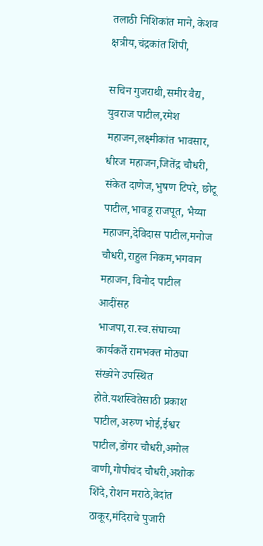तलाठी निशिकांत माने, केशव क्षत्रीय,चंद्रकांत शिंपी,

सचिन गुजराथी,समीर वैद्य, युवराज पाटील,रमेश महाजन,लक्ष्मीकांत भावसार, धीरज महाजन,जितेंद्र चौधरी, संकेत दाणेज,भुषण टिपरे, छोटू पाटील,भावडू राजपूत, भैय्या महाजन,देविदास पाटील,मनोज चौधरी,राहुल निकम,भगवान महाजन, विनोद पाटील आदींसह भाजपा,रा.स्व.संघाच्या कार्यकर्ते रामभक्त मोठ्या संख्येने उपस्थित होते.यशस्वितेसाठी प्रकाश पाटील,अरुण भोई,ईश्वर पाटील,डोंगर चौधरी,अमोल वाणी,गोपीचंद चौधरी,अशोक शिंदे,रोशन मराठे,वेदांत ठाकूर,मंदिराचे पुजारी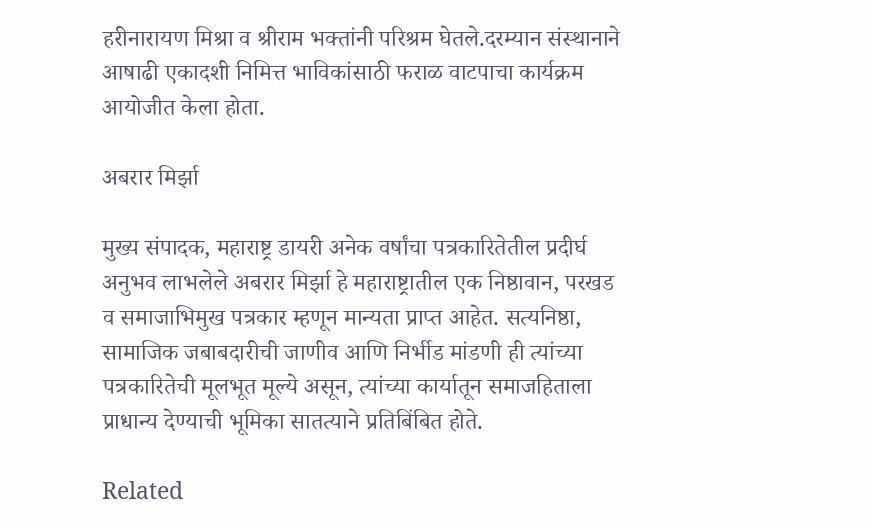हरीनारायण मिश्रा व श्रीराम भक्तांनी परिश्रम घेतले.दरम्यान संस्थानाने आषाढी एकादशी निमित्त भाविकांसाठी फराळ वाटपाचा कार्यक्रम आयोजीत केला होता.

अबरार मिर्झा

मुख्य संपादक, महाराष्ट्र डायरी अनेक वर्षांचा पत्रकारितेतील प्रदीर्घ अनुभव लाभलेले अबरार मिर्झा हे महाराष्ट्रातील एक निष्ठावान, परखड व समाजाभिमुख पत्रकार म्हणून मान्यता प्राप्त आहेत. सत्यनिष्ठा, सामाजिक जबाबदारीची जाणीव आणि निर्भीड मांडणी ही त्यांच्या पत्रकारितेची मूलभूत मूल्ये असून, त्यांच्या कार्यातून समाजहिताला प्राधान्य देण्याची भूमिका सातत्याने प्रतिबिंबित होते.

Related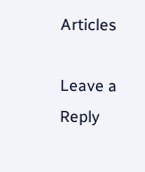Articles

Leave a Reply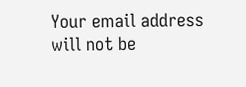Your email address will not be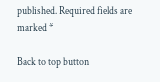published. Required fields are marked *

Back to top button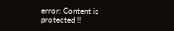error: Content is protected !!